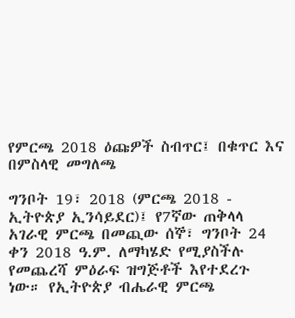የምርጫ 2018 ዕጩዎች ስብጥር፤ በቁጥር እና በምስላዊ መግለጫ

ግንቦት 19፣ 2018 (ምርጫ 2018 - ኢትዮጵያ ኢንሳይደር)፤ የ7ኛው ጠቅላላ አገራዊ ምርጫ በመጪው ሰኞ፣ ግንቦት 24 ቀን 2018 ዓ.ም. ለማካሄድ የሚያስችሉ የመጨረሻ ምዕራፍ ዝግጅቶች እየተደረጉ ነው። የኢትዮጵያ ብሔራዊ ምርጫ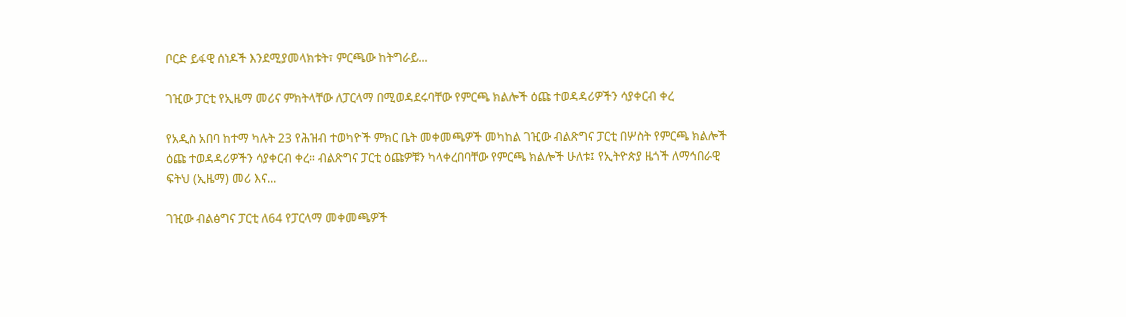ቦርድ ይፋዊ ሰነዶች እንደሚያመላክቱት፣ ምርጫው ከትግራይ...

ገዢው ፓርቲ የኢዜማ መሪና ምክትላቸው ለፓርላማ በሚወዳደሩባቸው የምርጫ ክልሎች ዕጩ ተወዳዳሪዎችን ሳያቀርብ ቀረ

የአዲስ አበባ ከተማ ካሉት 23 የሕዝብ ተወካዮች ምክር ቤት መቀመጫዎች መካከል ገዢው ብልጽግና ፓርቲ በሦስት የምርጫ ክልሎች ዕጩ ተወዳዳሪዎችን ሳያቀርብ ቀረ። ብልጽግና ፓርቲ ዕጩዎቹን ካላቀረበባቸው የምርጫ ክልሎች ሁለቱ፤ የኢትዮጵያ ዜጎች ለማኅበራዊ ፍትህ (ኢዜማ) መሪ እና...

ገዢው ብልፅግና ፓርቲ ለ64 የፓርላማ መቀመጫዎች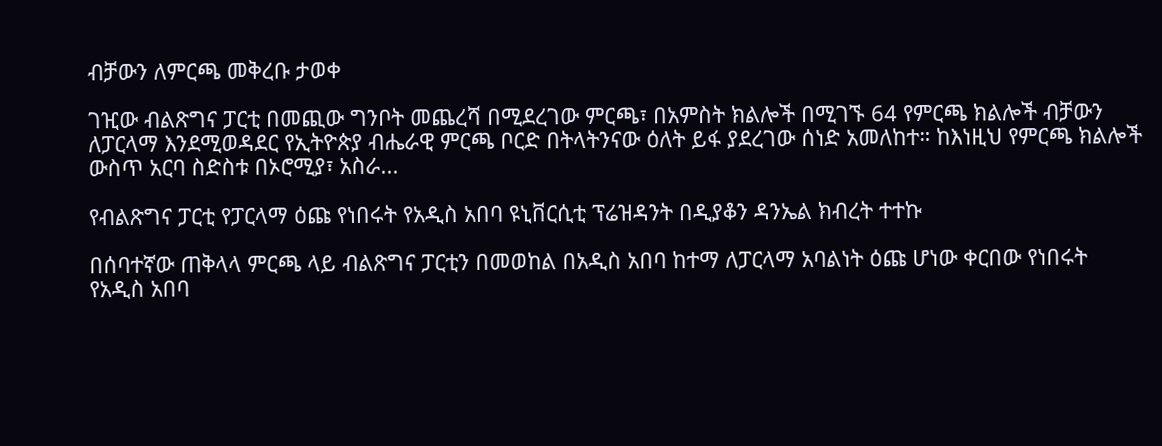ብቻውን ለምርጫ መቅረቡ ታወቀ

ገዢው ብልጽግና ፓርቲ በመጪው ግንቦት መጨረሻ በሚደረገው ምርጫ፣ በአምስት ክልሎች በሚገኙ 64 የምርጫ ክልሎች ብቻውን ለፓርላማ እንደሚወዳደር የኢትዮጵያ ብሔራዊ ምርጫ ቦርድ በትላትንናው ዕለት ይፋ ያደረገው ሰነድ አመለከተ። ከእነዚህ የምርጫ ክልሎች ውስጥ አርባ ስድስቱ በኦሮሚያ፣ አስራ...

የብልጽግና ፓርቲ የፓርላማ ዕጩ የነበሩት የአዲስ አበባ ዩኒቨርሲቲ ፕሬዝዳንት በዲያቆን ዳንኤል ክብረት ተተኩ

በሰባተኛው ጠቅላላ ምርጫ ላይ ብልጽግና ፓርቲን በመወከል በአዲስ አበባ ከተማ ለፓርላማ አባልነት ዕጩ ሆነው ቀርበው የነበሩት የአዲስ አበባ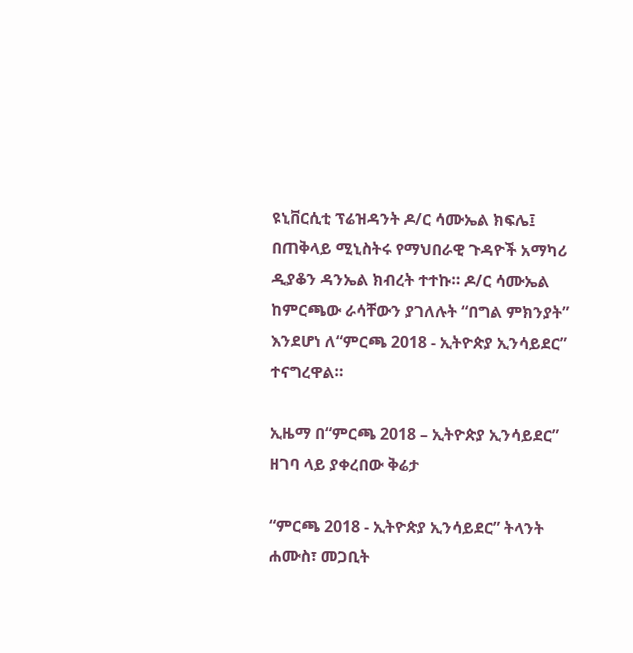ዩኒቨርሲቲ ፕሬዝዳንት ዶ/ር ሳሙኤል ክፍሌ፤ በጠቅላይ ሚኒስትሩ የማህበራዊ ጉዳዮች አማካሪ ዲያቆን ዳንኤል ክብረት ተተኩ። ዶ/ር ሳሙኤል ከምርጫው ራሳቸውን ያገለሉት “በግል ምክንያት” እንደሆነ ለ“ምርጫ 2018 - ኢትዮጵያ ኢንሳይደር” ተናግረዋል።

ኢዜማ በ“ምርጫ 2018 – ኢትዮጵያ ኢንሳይደር” ዘገባ ላይ ያቀረበው ቅሬታ

“ምርጫ 2018 - ኢትዮጵያ ኢንሳይደር” ትላንት ሐሙስ፣ መጋቢት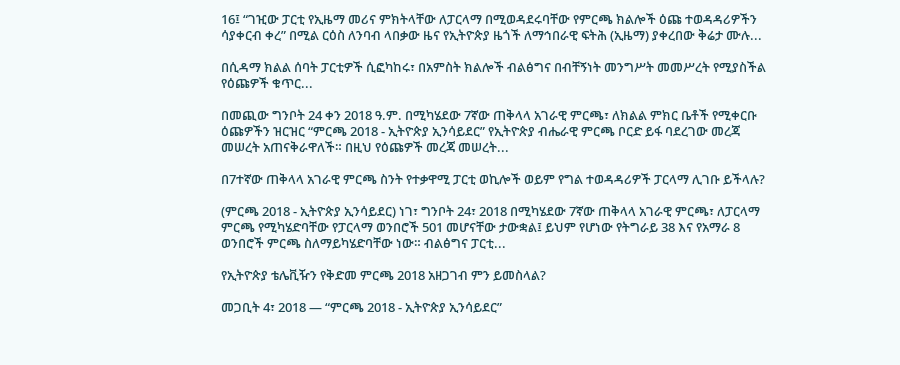16፤ “ገዢው ፓርቲ የኢዜማ መሪና ምክትላቸው ለፓርላማ በሚወዳደሩባቸው የምርጫ ክልሎች ዕጩ ተወዳዳሪዎችን ሳያቀርብ ቀረ” በሚል ርዕስ ለንባብ ላበቃው ዜና የኢትዮጵያ ዜጎች ለማኅበራዊ ፍትሕ (ኢዜማ) ያቀረበው ቅሬታ ሙሉ...

በሲዳማ ክልል ሰባት ፓርቲዎች ሲፎካከሩ፣ በአምስት ክልሎች ብልፅግና በብቸኝነት መንግሥት መመሥረት የሚያስችል የዕጩዎች ቁጥር...

በመጪው ግንቦት 24 ቀን 2018 ዓ.ም. በሚካሄደው 7ኛው ጠቅላላ አገራዊ ምርጫ፣ ለክልል ምክር ቤቶች የሚቀርቡ ዕጩዎችን ዝርዝር “ምርጫ 2018 - ኢትዮጵያ ኢንሳይደር” የኢትዮጵያ ብሔራዊ ምርጫ ቦርድ ይፋ ባደረገው መረጃ መሠረት አጠናቅራዋለች። በዚህ የዕጩዎች መረጃ መሠረት...

በ7ተኛው ጠቅላላ አገራዊ ምርጫ ስንት የተቃዋሚ ፓርቲ ወኪሎች ወይም የግል ተወዳዳሪዎች ፓርላማ ሊገቡ ይችላሉ?

(ምርጫ 2018 - ኢትዮጵያ ኢንሳይደር) ነገ፣ ግንቦት 24፣ 2018 በሚካሄደው 7ኛው ጠቅላላ አገራዊ ምርጫ፣ ለፓርላማ ምርጫ የሚካሄድባቸው የፓርላማ ወንበሮች 501 መሆናቸው ታውቋል፤ ይህም የሆነው የትግራይ 38 እና የአማራ 8 ወንበሮች ምርጫ ስለማይካሄድባቸው ነው። ብልፅግና ፓርቲ...

የኢትዮጵያ ቴሌቪዥን የቅድመ ምርጫ 2018 አዘጋገብ ምን ይመስላል?

መጋቢት 4፣ 2018 — “ምርጫ 2018 - ኢትዮጵያ ኢንሳይደር”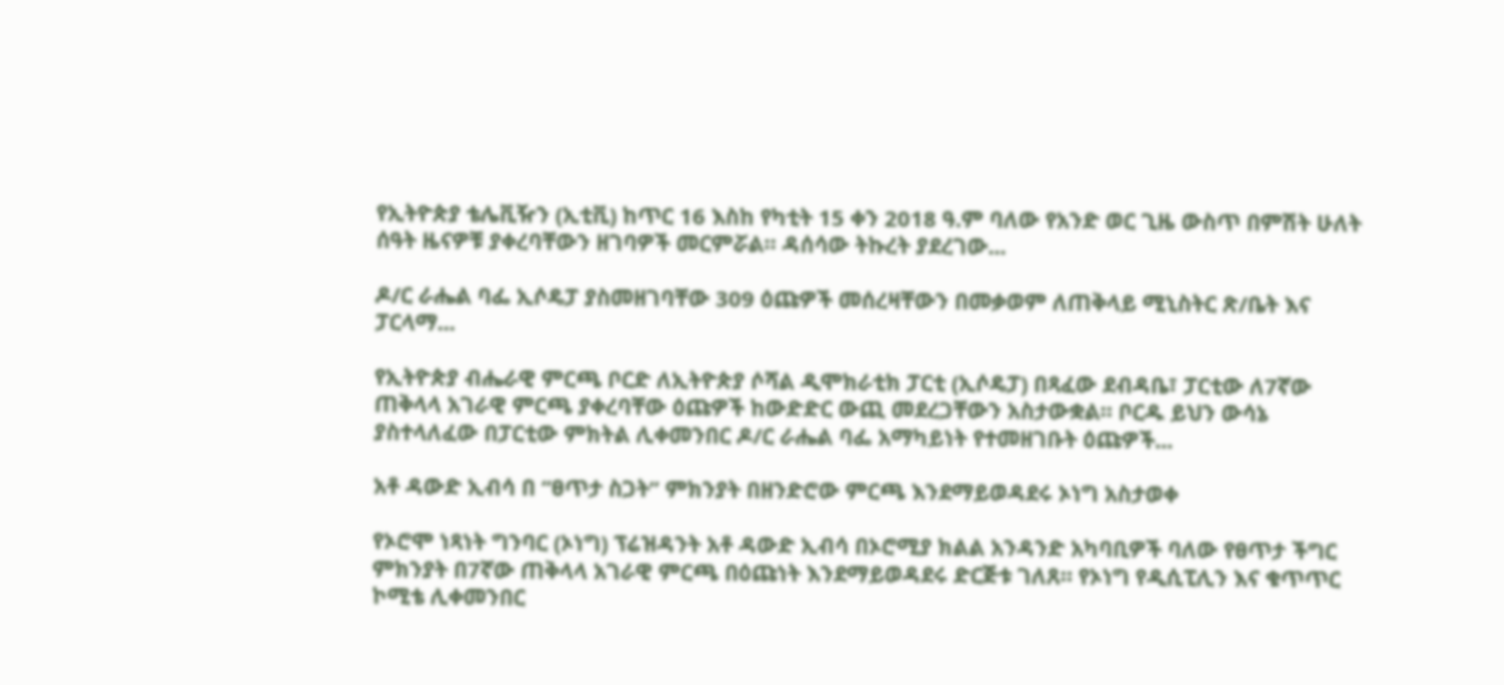የኢትዮጵያ ቴሌቪዥን (ኢቲቪ) ከጥር 16 እስከ የካቲት 15 ቀን 2018 ዓ.ም ባለው የአንድ ወር ጊዜ ውስጥ በምሽት ሁለት ሰዓት ዜናዎቹ ያቀረባቸውን ዘገባዎች መርምሯል። ዳሰሳው ትኩረት ያደረገው...

ዶ/ር ራሔል ባፌ ኢሶዴፓ ያስመዘገባቸው 309 ዕጩዎች መሰረዛቸውን በመቃወም ለጠቅላይ ሚኒስትር ጽ/ቤት እና ፓርላማ...

የኢትዮጵያ ብሔራዊ ምርጫ ቦርድ ለኢትዮጵያ ሶሻል ዲሞክራቲክ ፓርቲ (ኢሶዴፓ) በጻፈው ደብዳቤ፣ ፓርቲው ለ7ኛው ጠቅላላ አገራዊ ምርጫ ያቀረባቸው ዕጩዎች ከውድድር ውጪ መደረጋቸውን አስታውቋል። ቦርዱ ይህን ውሳኔ ያስተላለፈው በፓርቲው ምክትል ሊቀመንበር ዶ/ር ራሔል ባፌ አማካይነት የተመዘገቡት ዕጩዎች...

አቶ ዳውድ ኢብሳ በ “ፀጥታ ስጋት” ምክንያት በዘንድሮው ምርጫ እንደማይወዳደሩ ኦነግ አስታወቀ

የኦሮሞ ነጻነት ግንባር (ኦነግ) ፕሬዝዳንት አቶ ዳውድ ኢብሳ በኦሮሚያ ክልል አንዳንድ አካባቢዎች ባለው የፀጥታ ችግር ምክንያት በ7ኛው ጠቅላላ አገራዊ ምርጫ በዕጩነት እንደማይወዳደሩ ድርጅቱ ገለጸ። የኦነግ የዲሲፒሊን እና ቁጥጥር ኮሚቴ ሊቀመንበር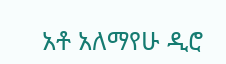አቶ አለማየሁ ዲሮ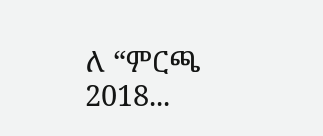ለ “ምርጫ 2018...